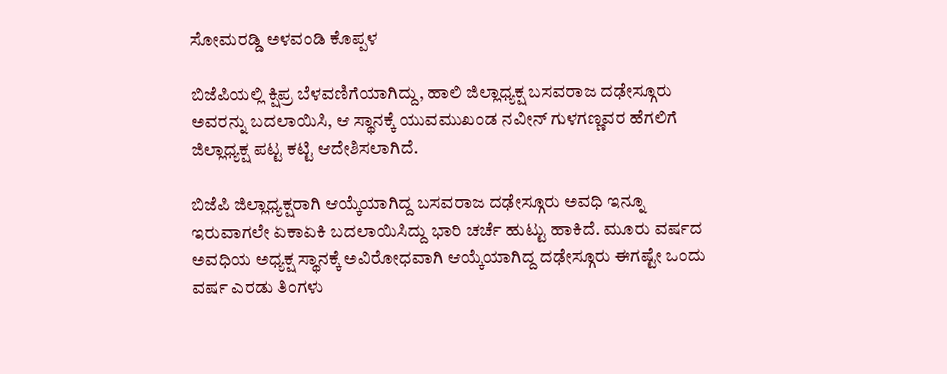ಸೋಮರಡ್ಡಿ ಅಳವಂಡಿ ಕೊಪ್ಪಳ

ಬಿಜೆಪಿಯಲ್ಲಿ ಕ್ಷಿಪ್ರ ಬೆಳವಣಿಗೆಯಾಗಿದ್ದು, ಹಾಲಿ ಜಿಲ್ಲಾಧ್ಯಕ್ಷ ಬಸವರಾಜ ದಢೇಸ್ಗೂರು ಅವರನ್ನು ಬದಲಾಯಿಸಿ, ಆ ಸ್ಥಾನಕ್ಕೆ ಯುವಮುಖಂಡ ನವೀನ್ ಗುಳಗಣ್ಣವರ ಹೆಗಲಿಗೆ ಜಿಲ್ಲಾಧ್ಯಕ್ಷ ಪಟ್ಟ ಕಟ್ಟಿ ಆದೇಶಿಸಲಾಗಿದೆ.

ಬಿಜೆಪಿ ಜಿಲ್ಲಾಧ್ಯಕ್ಷರಾಗಿ ಆಯ್ಕೆಯಾಗಿದ್ದ ಬಸವರಾಜ ದಢೇಸ್ಗೂರು ಅವಧಿ ಇನ್ನೂ ಇರುವಾಗಲೇ ಏಕಾಏಕಿ ಬದಲಾಯಿಸಿದ್ದು ಭಾರಿ ಚರ್ಚೆ ಹುಟ್ಟು ಹಾಕಿದೆ. ಮೂರು ವರ್ಷದ ಅವಧಿಯ ಅಧ್ಯಕ್ಷ ಸ್ಥಾನಕ್ಕೆ ಅವಿರೋಧವಾಗಿ ಆಯ್ಕೆಯಾಗಿದ್ದ ದಢೇಸ್ಗೂರು ಈಗಷ್ಟೇ ಒಂದು ವರ್ಷ ಎರಡು ತಿಂಗಳು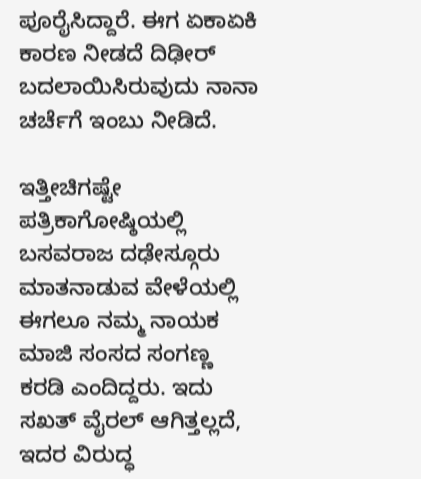ಪೂರೈಸಿದ್ದಾರೆ. ಈಗ ಏಕಾಏಕಿ ಕಾರಣ ನೀಡದೆ ದಿಢೀರ್ ಬದಲಾಯಿಸಿರುವುದು ನಾನಾ ಚರ್ಚೆಗೆ ಇಂಬು ನೀಡಿದೆ.

ಇತ್ತೀಚಿಗಷ್ಟೇ ಪತ್ರಿಕಾಗೋಷ್ಠಿಯಲ್ಲಿ ಬಸವರಾಜ ದಢೇಸ್ಗೂರು ಮಾತನಾಡುವ ವೇಳೆಯಲ್ಲಿ ಈಗಲೂ ನಮ್ಮ ನಾಯಕ ಮಾಜಿ ಸಂಸದ ಸಂಗಣ್ಣ ಕರಡಿ ಎಂದಿದ್ದರು. ಇದು ಸಖತ್ ವೈರಲ್ ಆಗಿತ್ತಲ್ಲದೆ, ಇದರ ವಿರುದ್ಧ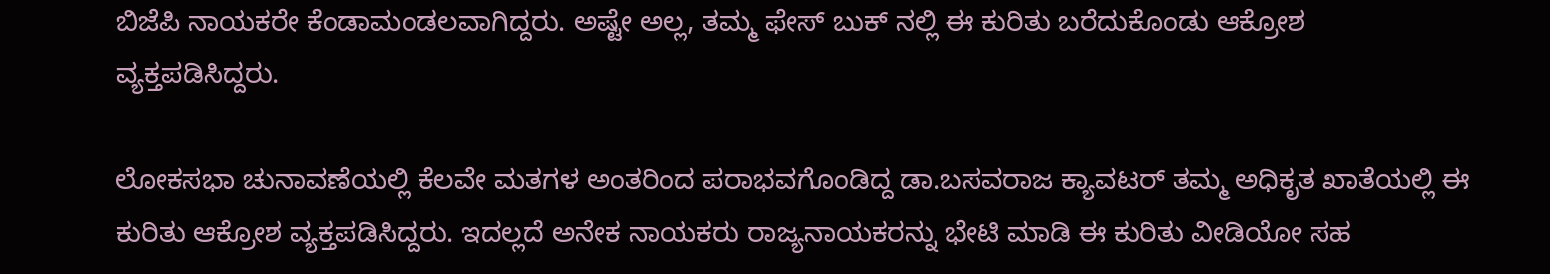ಬಿಜೆಪಿ ನಾಯಕರೇ ಕೆಂಡಾಮಂಡಲವಾಗಿದ್ದರು. ಅಷ್ಟೇ ಅಲ್ಲ, ತಮ್ಮ ಫೇಸ್ ಬುಕ್ ನಲ್ಲಿ ಈ ಕುರಿತು ಬರೆದುಕೊಂಡು ಆಕ್ರೋಶ ವ್ಯಕ್ತಪಡಿಸಿದ್ದರು.

ಲೋಕಸಭಾ ಚುನಾವಣೆಯಲ್ಲಿ ಕೆಲವೇ ಮತಗಳ ಅಂತರಿಂದ ಪರಾಭವಗೊಂಡಿದ್ದ ಡಾ.ಬಸವರಾಜ ಕ್ಯಾವಟರ್ ತಮ್ಮ ಅಧಿಕೃತ ಖಾತೆಯಲ್ಲಿ ಈ ಕುರಿತು ಆಕ್ರೋಶ ವ್ಯಕ್ತಪಡಿಸಿದ್ದರು. ಇದಲ್ಲದೆ ಅನೇಕ ನಾಯಕರು ರಾಜ್ಯನಾಯಕರನ್ನು ಭೇಟಿ ಮಾಡಿ ಈ ಕುರಿತು ವೀಡಿಯೋ ಸಹ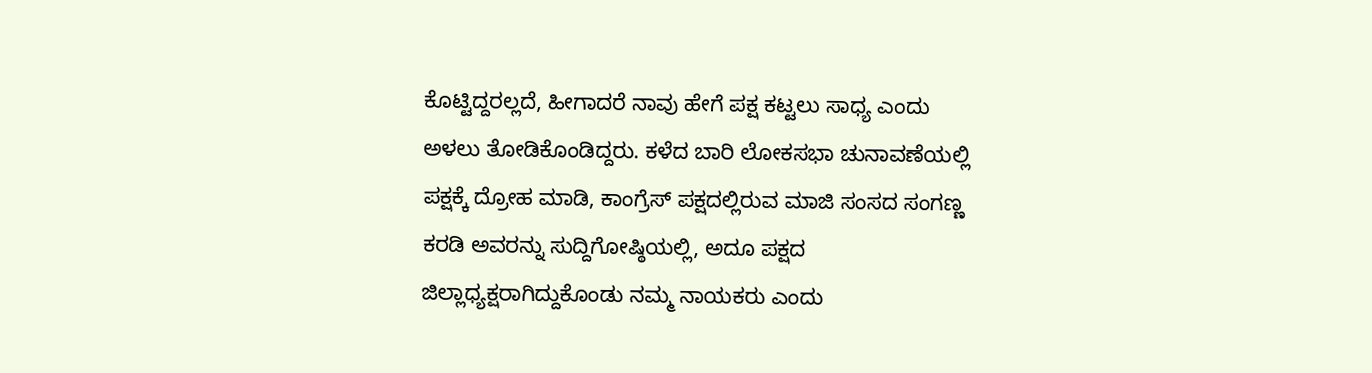ಕೊಟ್ಟಿದ್ದರಲ್ಲದೆ, ಹೀಗಾದರೆ ನಾವು ಹೇಗೆ ಪಕ್ಷ ಕಟ್ಟಲು ಸಾಧ್ಯ ಎಂದು ಅಳಲು ತೋಡಿಕೊಂಡಿದ್ದರು. ಕಳೆದ ಬಾರಿ ಲೋಕಸಭಾ ಚುನಾವಣೆಯಲ್ಲಿ ಪಕ್ಷಕ್ಕೆ ದ್ರೋಹ ಮಾಡಿ, ಕಾಂಗ್ರೆಸ್ ಪಕ್ಷದಲ್ಲಿರುವ ಮಾಜಿ ಸಂಸದ ಸಂಗಣ್ಣ ಕರಡಿ ಅವರನ್ನು ಸುದ್ದಿಗೋಷ್ಠಿಯಲ್ಲಿ, ಅದೂ ಪಕ್ಷದ ಜಿಲ್ಲಾಧ್ಯಕ್ಷರಾಗಿದ್ದುಕೊಂಡು ನಮ್ಮ ನಾಯಕರು ಎಂದು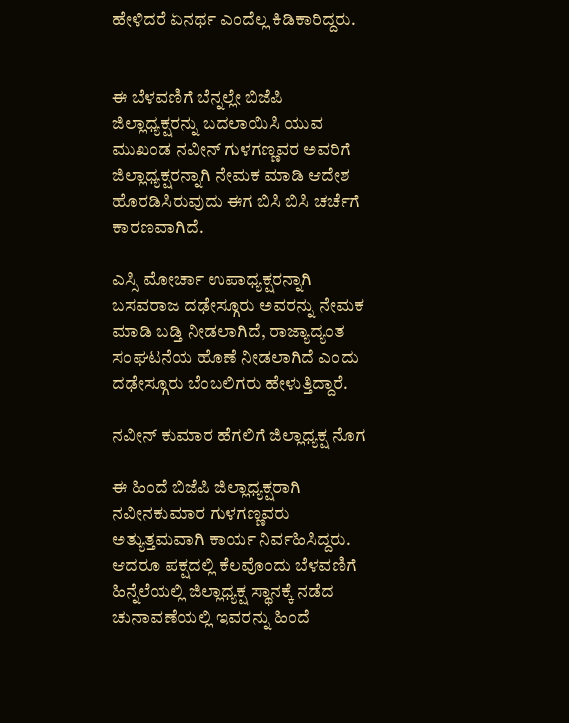ಹೇಳಿದರೆ ಏನರ್ಥ ಎಂದೆಲ್ಲ ಕಿಡಿಕಾರಿದ್ದರು.


ಈ ಬೆಳವಣಿಗೆ ಬೆನ್ನಲ್ಲೇ ಬಿಜೆಪಿ ಜಿಲ್ಲಾಧ್ಯಕ್ಷರನ್ನು ಬದಲಾಯಿಸಿ ಯುವ ಮುಖಂಡ ನವೀನ್ ಗುಳಗಣ್ಣವರ ಅವರಿಗೆ ಜಿಲ್ಲಾಧ್ಯಕ್ಷರನ್ನಾಗಿ ನೇಮಕ ಮಾಡಿ ಆದೇಶ ಹೊರಡಿಸಿರುವುದು ಈಗ ಬಿಸಿ ಬಿಸಿ ಚರ್ಚೆಗೆ ಕಾರಣವಾಗಿದೆ.

ಎಸ್ಸಿ ಮೋರ್ಚಾ ಉಪಾಧ್ಯಕ್ಷರನ್ನಾಗಿ ಬಸವರಾಜ ದಢೇಸ್ಗೂರು ಅವರನ್ನು ನೇಮಕ ಮಾಡಿ ಬಡ್ತಿ ನೀಡಲಾಗಿದೆ, ರಾಜ್ಯಾದ್ಯಂತ ಸಂಘಟನೆಯ ಹೊಣೆ ನೀಡಲಾಗಿದೆ ಎಂದು ದಢೇಸ್ಗೂರು ಬೆಂಬಲಿಗರು ಹೇಳುತ್ತಿದ್ದಾರೆ.

ನವೀನ್ ಕುಮಾರ ಹೆಗಲಿಗೆ ಜಿಲ್ಲಾಧ್ಯಕ್ಷ ನೊಗ

ಈ ಹಿಂದೆ ಬಿಜೆಪಿ ಜಿಲ್ಲಾಧ್ಯಕ್ಷರಾಗಿ ನವೀನಕುಮಾರ ಗುಳಗಣ್ಣವರು ಅತ್ಯುತ್ತಮವಾಗಿ ಕಾರ್ಯ ನಿರ್ವಹಿಸಿದ್ದರು. ಆದರೂ ಪಕ್ಷದಲ್ಲಿ ಕೆಲವೊಂದು ಬೆಳವಣಿಗೆ ಹಿನ್ನೆಲೆಯಲ್ಲಿ ಜಿಲ್ಲಾಧ್ಯಕ್ಷ ಸ್ಥಾನಕ್ಕೆ ನಡೆದ ಚುನಾವಣೆಯಲ್ಲಿ ಇವರನ್ನು ಹಿಂದೆ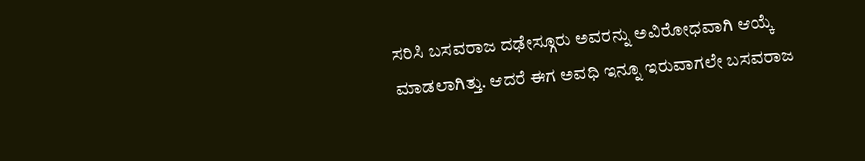ಸರಿಸಿ ಬಸವರಾಜ ದಢೇಸ್ಗೂರು ಅವರನ್ನು ಅವಿರೋಧವಾಗಿ ಆಯ್ಕೆ ಮಾಡಲಾಗಿತ್ತು. ಆದರೆ ಈಗ ಅವಧಿ ಇನ್ನೂ ಇರುವಾಗಲೇ ಬಸವರಾಜ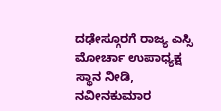ದಢೇಸ್ಗೂರಗೆ ರಾಜ್ಯ ಎಸ್ಸಿ ಮೋರ್ಚಾ ಉಪಾಧ್ಯಕ್ಷ ಸ್ಥಾನ ನೀಡಿ, ನವೀನಕುಮಾರ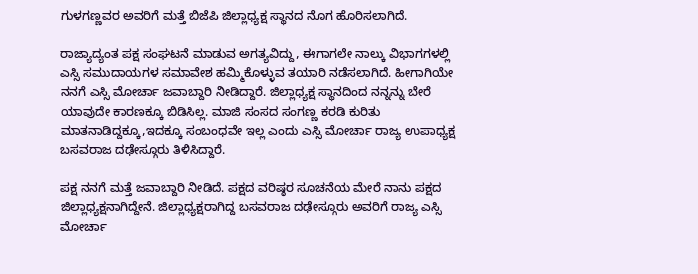ಗುಳಗಣ್ಣವರ ಅವರಿಗೆ ಮತ್ತೆ ಬಿಜೆಪಿ ಜಿಲ್ಲಾಧ್ಯಕ್ಷ ಸ್ಥಾನದ ನೊಗ ಹೊರಿಸಲಾಗಿದೆ.

ರಾಜ್ಯಾದ್ಯಂತ ಪಕ್ಷ ಸಂಘಟನೆ ಮಾಡುವ ಅಗತ್ಯವಿದ್ದು, ಈಗಾಗಲೇ ನಾಲ್ಕು ವಿಭಾಗಗಳಲ್ಲಿ ಎಸ್ಸಿ ಸಮುದಾಯಗಳ ಸಮಾವೇಶ ಹಮ್ಮಿಕೊಳ್ಳುವ ತಯಾರಿ ನಡೆಸಲಾಗಿದೆ. ಹೀಗಾಗಿಯೇ ನನಗೆ ಎಸ್ಸಿ ಮೋರ್ಚಾ ಜವಾಬ್ದಾರಿ ನೀಡಿದ್ದಾರೆ. ಜಿಲ್ಲಾಧ್ಯಕ್ಷ ಸ್ಥಾನದಿಂದ ನನ್ನನ್ನು ಬೇರೆ ಯಾವುದೇ ಕಾರಣಕ್ಕೂ ಬಿಡಿಸಿಲ್ಲ. ಮಾಜಿ ಸಂಸದ ಸಂಗಣ್ಣ ಕರಡಿ ಕುರಿತು ಮಾತನಾಡಿದ್ದಕ್ಕೂ,ಇದಕ್ಕೂ ಸಂಬಂಧವೇ ಇಲ್ಲ ಎಂದು ಎಸ್ಸಿ ಮೋರ್ಚಾ ರಾಜ್ಯ ಉಪಾಧ್ಯಕ್ಷ ಬಸವರಾಜ ದಢೇಸ್ಗೂರು ತಿಳಿಸಿದ್ದಾರೆ.

ಪಕ್ಷ ನನಗೆ ಮತ್ತೆ ಜವಾಬ್ದಾರಿ ನೀಡಿದೆ. ಪಕ್ಷದ ವರಿಷ್ಠರ ಸೂಚನೆಯ ಮೇರೆ ನಾನು ಪಕ್ಷದ ಜಿಲ್ಲಾಧ್ಯಕ್ಷನಾಗಿದ್ದೇನೆ. ಜಿಲ್ಲಾಧ್ಯಕ್ಷರಾಗಿದ್ದ ಬಸವರಾಜ ದಢೇಸ್ಗೂರು ಅವರಿಗೆ ರಾಜ್ಯ ಎಸ್ಸಿ ಮೋರ್ಚಾ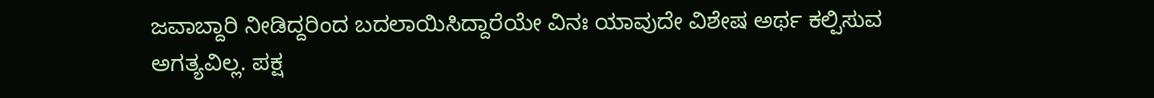ಜವಾಬ್ದಾರಿ ನೀಡಿದ್ದರಿಂದ ಬದಲಾಯಿಸಿದ್ದಾರೆಯೇ ವಿನಃ ಯಾವುದೇ ವಿಶೇಷ ಅರ್ಥ ಕಲ್ಪಿಸುವ ಅಗತ್ಯವಿಲ್ಲ. ಪಕ್ಷ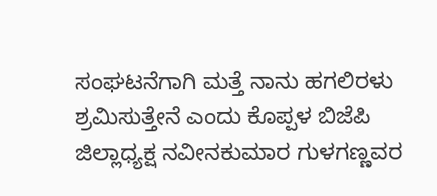ಸಂಘಟನೆಗಾಗಿ ಮತ್ತೆ ನಾನು ಹಗಲಿರಳು ಶ್ರಮಿಸುತ್ತೇನೆ ಎಂದು ಕೊಪ್ಪಳ ಬಿಜೆಪಿ ಜಿಲ್ಲಾಧ್ಯಕ್ಷ ನವೀನಕುಮಾರ ಗುಳಗಣ್ಣವರ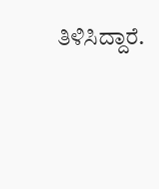ತಿಳಿಸಿದ್ದಾರೆ.